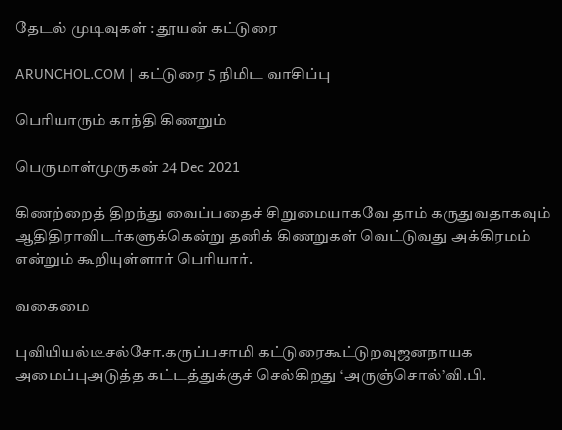தேடல் முடிவுகள் : தூயன் கட்டுரை

ARUNCHOL.COM | கட்டுரை 5 நிமிட வாசிப்பு

பெரியாரும் காந்தி கிணறும்

பெருமாள்முருகன் 24 Dec 2021

கிணற்றைத் திறந்து வைப்பதைச் சிறுமையாகவே தாம் கருதுவதாகவும் ஆதிதிராவிடர்களுக்கென்று தனிக் கிணறுகள் வெட்டுவது அக்கிரமம் என்றும் கூறியுள்ளார் பெரியார்.

வகைமை

புவியியல்டீசல்சோ.கருப்பசாமி கட்டுரைகூட்டுறவுஜனநாயக அமைப்புஅடுத்த கட்டத்துக்குச் செல்கிறது ‘அருஞ்சொல்’வி.பி.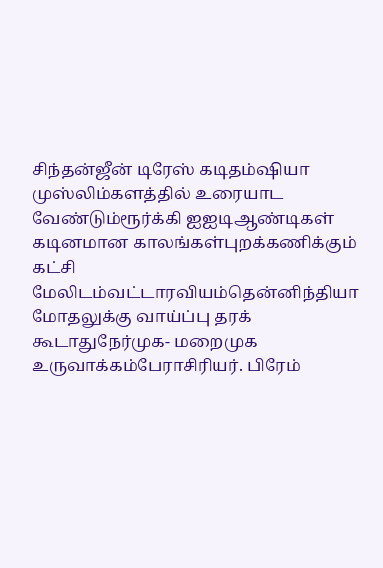சிந்தன்ஜீன் டிரேஸ் கடிதம்ஷியா முஸ்லிம்களத்தில் உரையாட வேண்டும்ரூர்க்கி ஐஐடிஆண்டிகள் கடினமான காலங்கள்புறக்கணிக்கும் கட்சி மேலிடம்வட்டாரவியம்தென்னிந்தியா மோதலுக்கு வாய்ப்பு தரக் கூடாதுநேர்முக- மறைமுக உருவாக்கம்பேராசிரியர். பிரேம்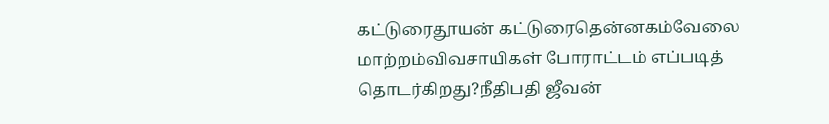கட்டுரைதூயன் கட்டுரைதென்னகம்வேலை மாற்றம்விவசாயிகள் போராட்டம் எப்படித் தொடர்கிறது?நீதிபதி ஜீவன்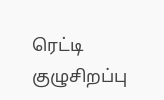ரெட்டி குழுசிறப்பு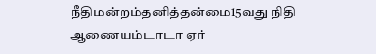நீதிமன்றம்தனித்தன்மை15வது நிதி ஆணையம்டாடா ஏர்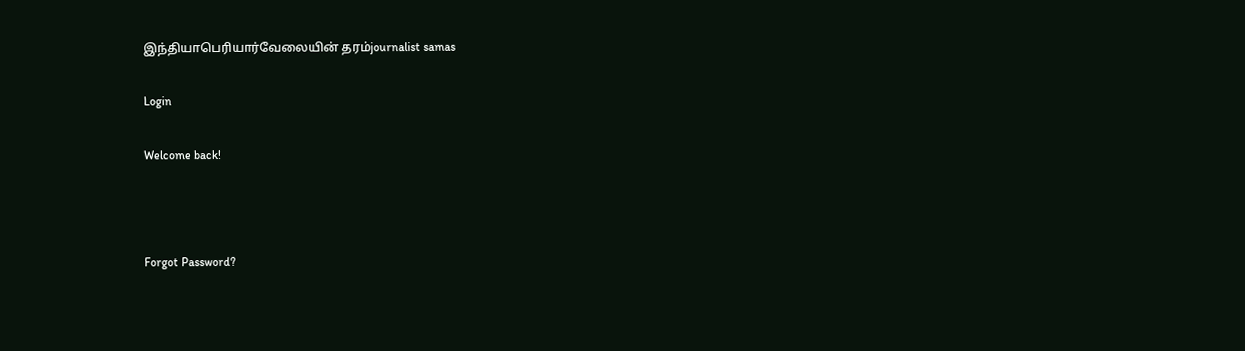இந்தியாபெரியார்வேலையின் தரம்journalist samas

Login

Welcome back!



Forgot Password?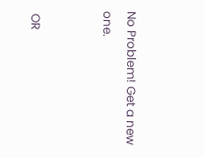No Problem! Get a new one.


 OR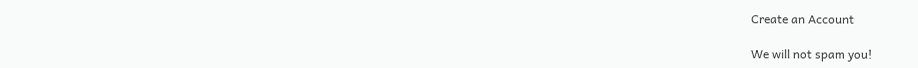Create an Account

We will not spam you!